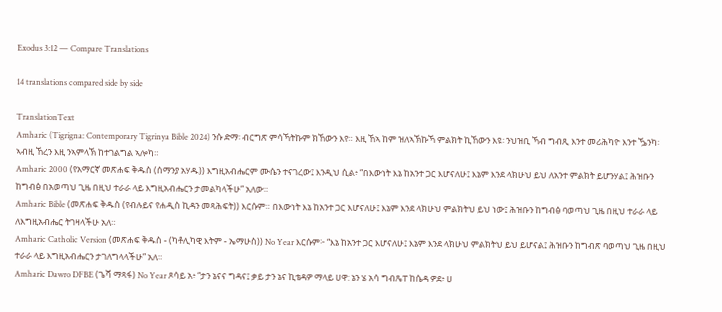Exodus 3:12 — Compare Translations

14 translations compared side by side

TranslationText
Amharic (Tigrigna: Contemporary Tigrinya Bible 2024) ንሱ ድማ፡ ብርግጽ ምሳኻትኩም ክኸውን እየ። እዚ ኸኣ ከም ዝለኣኽኩኻ ምልክት ኪኸውን እዩ፡ ንህዝቢ ኻብ ግብጺ እንተ መሪሕካዮ እንተ ዄንካ፡ ኣብዚ ኸረን እዚ ንኣምላኽ ከተገልግል ኣሎካ።
Amharic 2000 (የአማርኛ መጽሐፍ ቅዱስ (ሰማንያ አሃዱ)) እግዚአብሔርም ሙሴን ተናገረው፤ እንዲህ ሲል፥ “በእውነት እኔ ከአንተ ጋር እሆናለሁ፤ እኔም እንደ ላክሁህ ይህ ለአንተ ምልክት ይሆንሃል፤ ሕዝቡን ከግብፅ በአወጣህ ጊዜ በዚህ ተራራ ላይ እግዚአብሔርን ታመልካላችሁ” አለው።
Amharic Bible (መጽሐፍ ቅዱስ (የብሉይና የሐዲስ ኪዳን መጻሕፍት)) እርሱም። በእውነት እኔ ከአንተ ጋር እሆናለሁ፤ እኔም እንደ ላክሁህ ምልክትህ ይህ ነው፤ ሕዝቡን ከግብፅ ባወጣህ ጊዜ በዚህ ተራራ ላይ ለእግዚአብሔር ትገዛላችሁ አለ።
Amharic Catholic Version (መጽሐፍ ቅዱስ - (ካቶሊካዊ እትም - ኤማሁስ)) No Year እርሱም፦ “እኔ ከአንተ ጋር እሆናለሁ፤ እኔም እንደ ላክሁህ ምልክትህ ይህ ይሆናል፤ ሕዝቡን ከግብጽ ባወጣህ ጊዜ በዚህ ተራራ ላይ እግዚአብሔርን ታገለግላላችሁ” አለ።
Amharic Dawro DFBE (ጌሻ ማጻፋ) No Year ጾሳይ አ፥ “ታን ኔናና ግዳና፤ ቃይ ታን ኔና ኪቴዳዎ ማላይ ሀዋ: ኔን ሄ አሳ ግብጼፐ ከሴዳ ዎደ፥ ሀ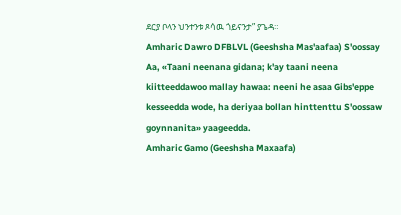ደርያ ቦላን ህንተንቱ ጾሳዉ ጎይናንታ” ያጌዳ።
Amharic Dawro DFBLVL (Geeshsha Mas'aafaa) S'oossay Aa, «Taani neenana gidana; k'ay taani neena kiitteeddawoo mallay hawaa: neeni he asaa Gibs'eppe kesseedda wode, ha deriyaa bollan hinttenttu S'oossaw goynnanita» yaageedda.
Amharic Gamo (Geeshsha Maxaafa)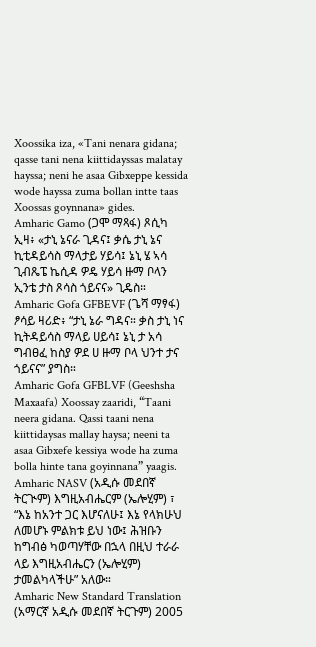Xoossika iza, «Tani nenara gidana; qasse tani nena kiittidayssas malatay hayssa; neni he asaa Gibxeppe kessida wode hayssa zuma bollan intte taas Xoossas goynnana» gides.
Amharic Gamo (ጋሞ ማጻፋ) ጾሲካ ኢዛ፥ «ታኒ ኔናራ ጊዳና፤ ቃሴ ታኒ ኔና ኪቲዳይሳስ ማላታይ ሃይሳ፤ ኔኒ ሄ ኣሳ ጊብጼፔ ኬሲዳ ዎዴ ሃይሳ ዙማ ቦላን ኢንቴ ታስ ጾሳስ ጎይናና» ጊዴስ።
Amharic Gofa GFBEVF (ጌሻ ማፃፋ) ፆሳይ ዛሪድ፥ “ታኒ ኔራ ግዳና። ቃስ ታኒ ነና ኪትዳይሳስ ማላይ ሀይሳ፤ ኔኒ ታ አሳ ግብፀፈ ከስያ ዎደ ሀ ዙማ ቦላ ህንተ ታና ጎይናና” ያግስ።
Amharic Gofa GFBLVF (Geeshsha Maxaafa) Xoossay zaaridi, “Taani neera gidana. Qassi taani nena kiittidaysas mallay haysa; neeni ta asaa Gibxefe kessiya wode ha zuma bolla hinte tana goyinnana” yaagis.
Amharic NASV (አዲሱ መደበኛ ትርጒም) እግዚአብሔርም (ኤሎሂም) ፣ “እኔ ከአንተ ጋር እሆናለሁ፤ እኔ የላክሁህ ለመሆኑ ምልክቱ ይህ ነው፤ ሕዝቡን ከግብፅ ካወጣሃቸው በኋላ በዚህ ተራራ ላይ እግዚአብሔርን (ኤሎሂም) ታመልካላችሁ” አለው።
Amharic New Standard Translation (አማርኛ አዲሱ መደበኛ ትርጉም) 2005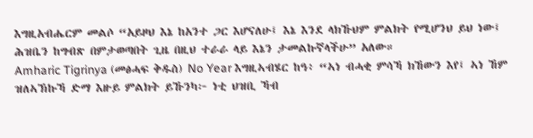እግዚአብሔርም መልሶ “አይዞህ እኔ ከአንተ ጋር እሆናለሁ፤ እኔ እንደ ላክኹህም ምልክት የሚሆንህ ይህ ነው፤ ሕዝቤን ከግብጽ በምታወጣበት ጊዜ በዚህ ተራራ ላይ እኔን ታመልኩኛላችሁ” አለው።
Amharic Tigrinya (መፅሓፍ ቅዱስ) No Year እግዚኣብሄር ከዓ፥ “ኣነ ብሓቂ ምሳኻ ክኸውን እየ፤ ኣነ ኸም ዝለኣኽኩኻ ድማ እዙይ ምልክት ይኹንካ፦ ነቲ ህዝቢ ኻብ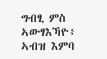ግብፂ ምስ ኣውፃእኻዮ፥ ኣብዝ እምባ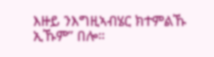እዙይ ንእግዚኣብሄር ክተምልኹ ኢኹም” በሎ።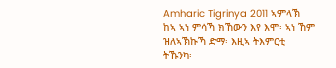Amharic Tigrinya 2011 ኣምላኽ ከኣ ኣነ ምሳኻ ክኸውን እየ እሞ፡ ኣነ ኸም ዝለኣኽኩኻ ድማ፡ እዚኣ ትእምርቲ ትኹንካ፡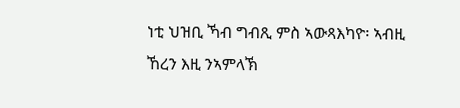ነቲ ህዝቢ ኻብ ግብጺ ምስ ኣውጻእካዮ፡ ኣብዚ ኸረን እዚ ንኣምላኽ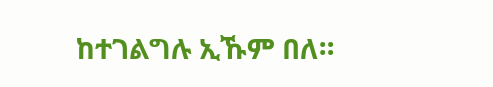ከተገልግሉ ኢኹም በለ።